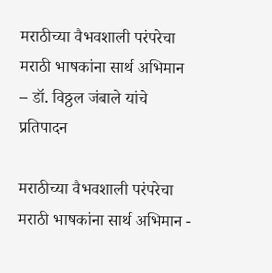मराठीच्या वैभवशाली परंपरेचा मराठी भाषकांना सार्थ अभिमान – डॉ. विठ्ठल जंबाले यांचे प्रतिपादन

मराठीच्या वैभवशाली परंपरेचा मराठी भाषकांना सार्थ अभिमान -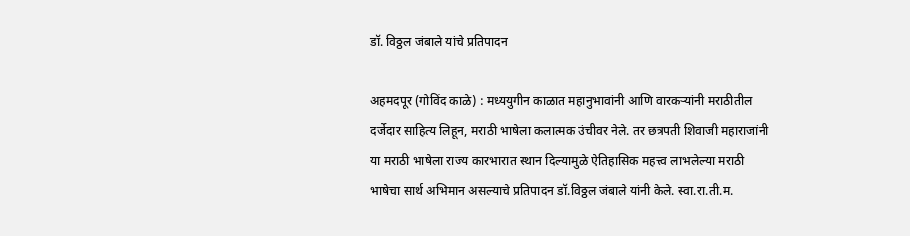डॉ. विठ्ठल जंबाले यांचे प्रतिपादन

अहमदपूर (गोविंद काळे) : मध्ययुगीन काळात महानुभावांनी आणि वारकऱ्यांनी मराठीतील दर्जेदार साहित्य लिहून, मराठी भाषेला कलात्मक उंचीवर नेले. तर छत्रपती शिवाजी महाराजांनी या मराठी भाषेला राज्य कारभारात स्थान दिल्यामुळे ऐतिहासिक महत्त्व लाभलेल्या मराठी भाषेचा सार्थ अभिमान असल्याचे प्रतिपादन डॉ.विठ्ठल जंबाले यांनी केले. स्वा.रा.ती.म.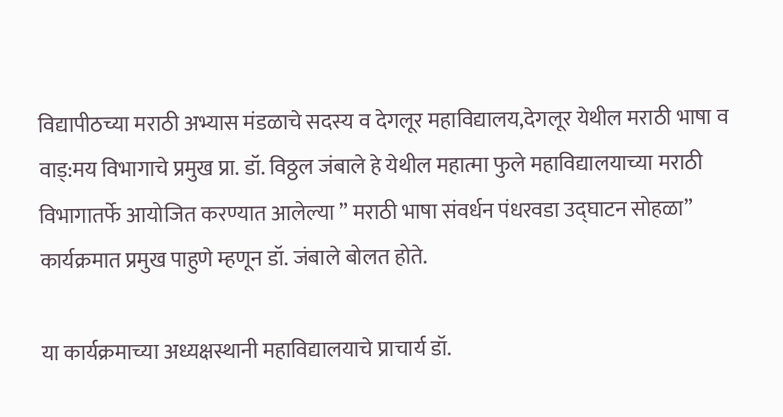विद्यापीठच्या मराठी अभ्यास मंडळाचे सदस्य व देगलूर महाविद्यालय,देगलूर येथील मराठी भाषा व वाड्:मय विभागाचे प्रमुख प्रा. डॉ. विठ्ठल जंबाले हे येथील महात्मा फुले महाविद्यालयाच्या मराठी विभागातर्फे आयोजित करण्यात आलेल्या ” मराठी भाषा संवर्धन पंधरवडा उद्घाटन सोहळा” कार्यक्रमात प्रमुख पाहुणे म्हणून डॉ. जंबाले बोलत होते.

या कार्यक्रमाच्या अध्यक्षस्थानी महाविद्यालयाचे प्राचार्य डॉ.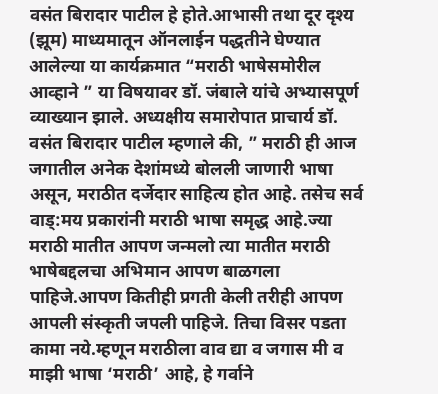वसंत बिरादार पाटील हे होते.आभासी तथा दूर दृश्य (झूम) माध्यमातून ऑनलाईन पद्धतीने घेण्यात आलेल्या या कार्यक्रमात “मराठी भाषेसमोरील आव्हाने ” या विषयावर डॉ. जंबाले यांचे अभ्यासपूर्ण व्याख्यान झाले. अध्यक्षीय समारोपात प्राचार्य डॉ. वसंत बिरादार पाटील म्हणाले की, ” मराठी ही आज जगातील अनेक देशांमध्ये बोलली जाणारी भाषा असून, मराठीत दर्जेदार साहित्य होत आहे. तसेच सर्व वाड्:मय प्रकारांनी मराठी भाषा समृद्ध आहे.ज्या मराठी मातीत आपण जन्मलो त्या मातीत मराठी भाषेबद्दलचा अभिमान आपण बाळगला पाहिजे.आपण कितीही प्रगती केली तरीही आपण आपली संस्कृती जपली पाहिजे. तिचा विसर पडता कामा नये.म्हणून मराठीला वाव द्या व जगास मी व माझी भाषा ‘मराठी’ आहे, हे गर्वाने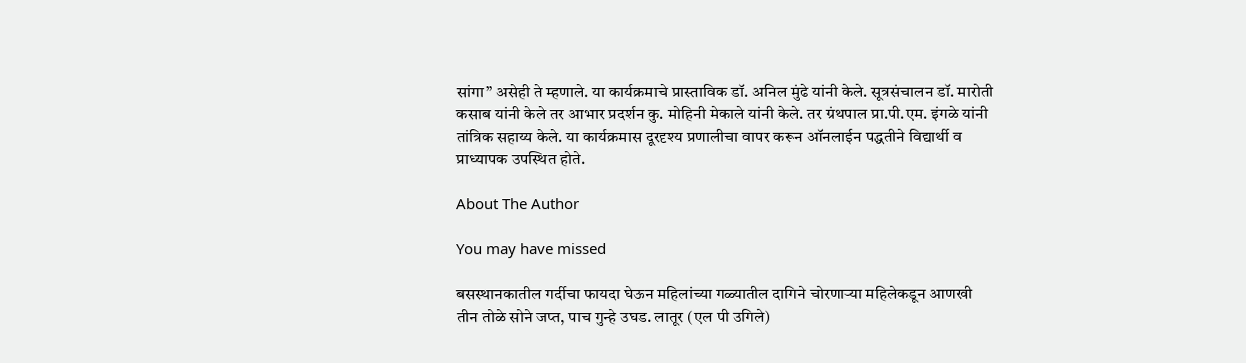सांगा” असेही ते म्हणाले. या कार्यक्रमाचे प्रास्ताविक डॉ. अनिल मुंढे यांनी केले. सूत्रसंचालन डॉ. मारोती कसाब यांनी केले तर आभार प्रदर्शन कु. मोहिनी मेकाले यांनी केले. तर ग्रंथपाल प्रा.पी.एम. इंगळे यांनी तांत्रिक सहाय्य केले. या कार्यक्रमास दूरदृश्य प्रणालीचा वापर करून ऑनलाईन पद्धतीने विद्यार्थी व प्राध्यापक उपस्थित होते.

About The Author

You may have missed

बसस्थानकातील गर्दीचा फायदा घेऊन महिलांच्या गळ्यातील दागिने चोरणाऱ्या महिलेकडून आणखी तीन तोळे सोने जप्त, पाच गुन्हे उघड. लातूर (एल पी उगिले)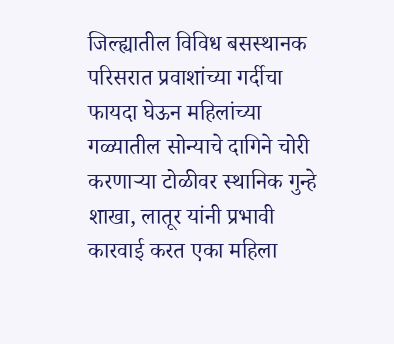जिल्ह्यातील विविध बसस्थानक परिसरात प्रवाशांच्या गर्दीचा फायदा घेऊन महिलांच्या गळ्यातील सोन्याचे दागिने चोरी करणाऱ्या टोळीवर स्थानिक गुन्हे शाखा, लातूर यांनी प्रभावी कारवाई करत एका महिला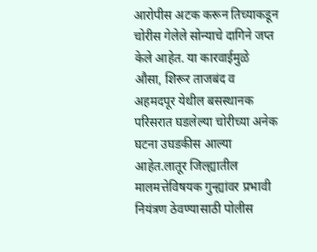आरोपीस अटक करून तिच्याकडून चोरीस गेलेले सोन्याचे दागिने जप्त केले आहेत. या कारवाईमुळे औसा, शिरूर ताजबंद व अहमदपूर येथील बसस्थानक परिसरात घडलेल्या चोरीच्या अनेक घटना उघडकीस आल्या आहेत.लातूर जिल्ह्यातील मालमत्तेविषयक गुन्ह्यांवर प्रभावी नियंत्रण ठेवण्यासाठी पोलीस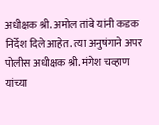अधीक्षक श्री. अमोल तांबे यांनी कडक निर्देश दिले आहेत. त्या अनुषंगाने अपर पोलीस अधीक्षक श्री. मंगेश चव्हाण यांच्या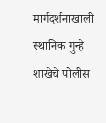मार्गदर्शनाखाली स्थानिक गुन्हे शाखेचे पोलीस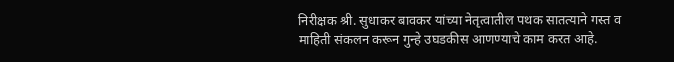निरीक्षक श्री. सुधाकर बावकर यांच्या नेतृत्वातील पथक सातत्याने गस्त व माहिती संकलन करून गुन्हे उघडकीस आणण्याचे काम करत आहे.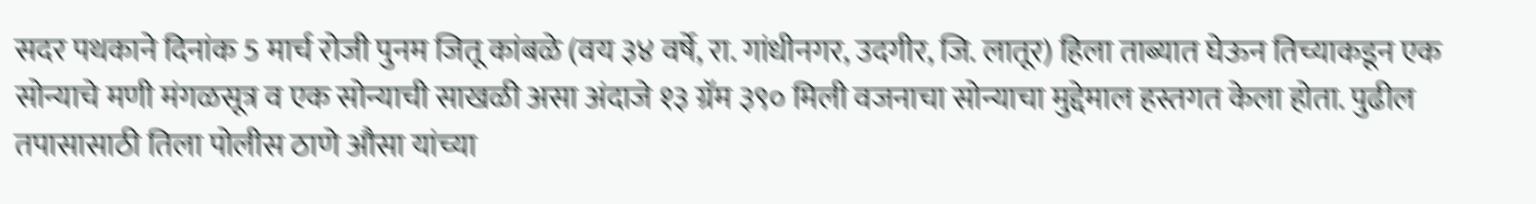सदर पथकाने दिनांक 5 मार्च रोजी पुनम जितू कांबळे (वय ३४ वर्षे, रा. गांधीनगर, उदगीर, जि. लातूर) हिला ताब्यात घेऊन तिच्याकडून एक सोन्याचे मणी मंगळसूत्र व एक सोन्याची साखळी असा अंदाजे १३ ग्रॅम ३९० मिली वजनाचा सोन्याचा मुद्देमाल हस्तगत केला होता. पुढील तपासासाठी तिला पोलीस ठाणे औसा यांच्या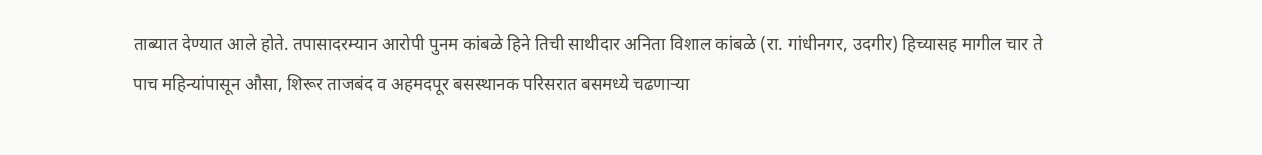ताब्यात देण्यात आले होते. तपासादरम्यान आरोपी पुनम कांबळे हिने तिची साथीदार अनिता विशाल कांबळे (रा. गांधीनगर, उदगीर) हिच्यासह मागील चार ते पाच महिन्यांपासून औसा, शिरूर ताजबंद व अहमदपूर बसस्थानक परिसरात बसमध्ये चढणाऱ्या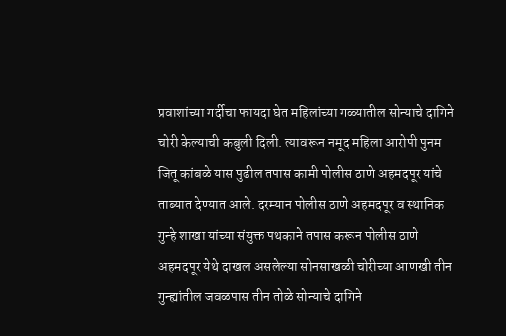प्रवाशांच्या गर्दीचा फायदा घेत महिलांच्या गळ्यातील सोन्याचे दागिने चोरी केल्याची कबुली दिली. त्यावरून नमूद महिला आरोपी पुनम जितू कांबळे यास पुढील तपास कामी पोलीस ठाणे अहमदपूर यांचे ताब्यात देण्यात आले. दरम्यान पोलीस ठाणे अहमदपूर व स्थानिक गुन्हे शाखा यांच्या संयुक्त पथकाने तपास करून पोलीस ठाणे अहमदपूर येथे दाखल असलेल्या सोनसाखळी चोरीच्या आणखी तीन गुन्ह्यांतील जवळपास तीन तोळे सोन्याचे दागिने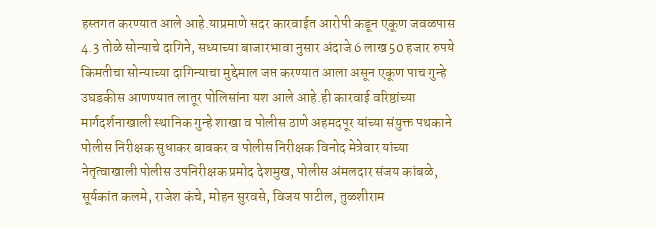हस्तगत करण्यात आले आहे.याप्रमाणे सदर कारवाईत आरोपी कडून एकूण जवळपास 4.3 तोळे सोन्याचे दागिने, सध्याच्या बाजारभावा नुसार अंदाजे 6 लाख 50 हजार रुपये किमतीचा सोन्याच्या दागिन्याचा मुद्देमाल जप्त करण्यात आला असून एकूण पाच गुन्हे उघडकीस आणण्यात लातूर पोलिसांना यश आले आहे.ही कारवाई वरिष्ठांच्या मार्गदर्शनाखाली स्थानिक गुन्हे शाखा व पोलीस ठाणे अहमदपूर यांच्या संयुक्त पथकाने पोलीस निरीक्षक सुधाकर बावकर व पोलीस निरीक्षक विनोद मेत्रेवार यांच्या नेतृत्वाखाली पोलीस उपनिरीक्षक प्रमोद देशमुख, पोलीस अंमलदार संजय कांबळे, सूर्यकांत कलमे, राजेश कंचे, मोहन सुरवसे, विजय पाटील, तुळशीराम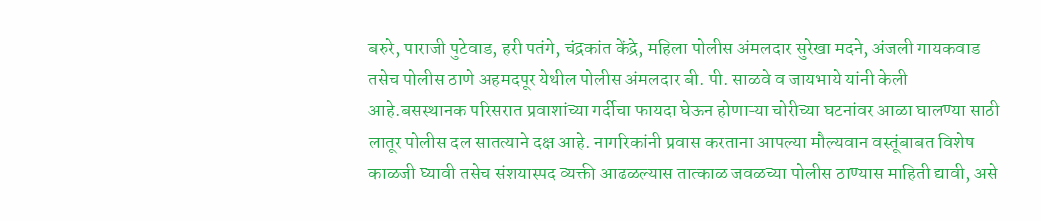बरुरे, पाराजी पुटेवाड, हरी पतंगे, चंद्रकांत केंद्रे, महिला पोलीस अंमलदार सुरेखा मदने, अंजली गायकवाड तसेच पोलीस ठाणे अहमदपूर येथील पोलीस अंमलदार बी. पी. साळवे व जायभाये यांनी केली आहे.बसस्थानक परिसरात प्रवाशांच्या गर्दीचा फायदा घेऊन होणाऱ्या चोरीच्या घटनांवर आळा घालण्या साठी लातूर पोलीस दल सातत्याने दक्ष आहे. नागरिकांनी प्रवास करताना आपल्या मौल्यवान वस्तूंबाबत विशेष काळजी घ्यावी तसेच संशयास्पद व्यक्ती आढळल्यास तात्काळ जवळच्या पोलीस ठाण्यास माहिती द्यावी, असे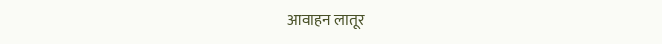आवाहन लातूर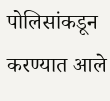पोलिसांकडून करण्यात आले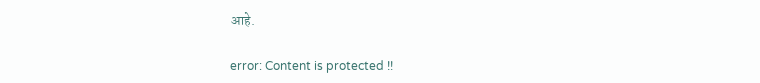आहे.

error: Content is protected !!